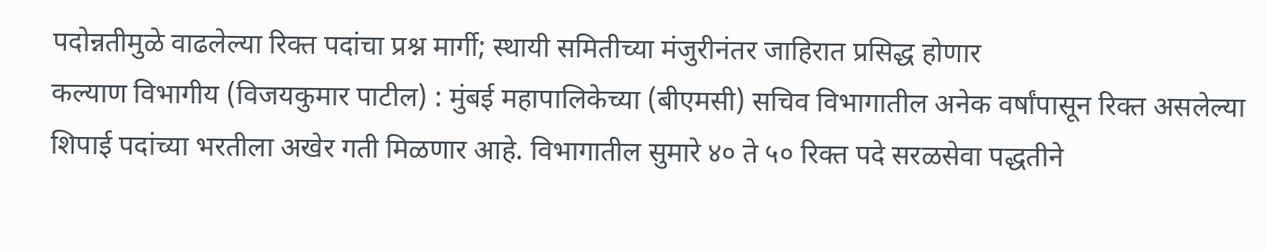पदोन्नतीमुळे वाढलेल्या रिक्त पदांचा प्रश्न मार्गी; स्थायी समितीच्या मंजुरीनंतर जाहिरात प्रसिद्ध होणार
कल्याण विभागीय (विजयकुमार पाटील) : मुंबई महापालिकेच्या (बीएमसी) सचिव विभागातील अनेक वर्षांपासून रिक्त असलेल्या शिपाई पदांच्या भरतीला अखेर गती मिळणार आहे. विभागातील सुमारे ४० ते ५० रिक्त पदे सरळसेवा पद्धतीने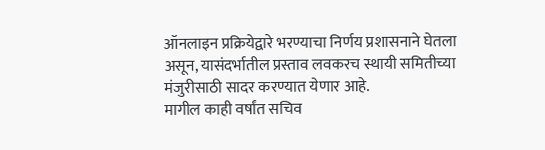ऑनलाइन प्रक्रियेद्वारे भरण्याचा निर्णय प्रशासनाने घेतला असून, यासंदर्भातील प्रस्ताव लवकरच स्थायी समितीच्या मंजुरीसाठी सादर करण्यात येणार आहे.
मागील काही वर्षांत सचिव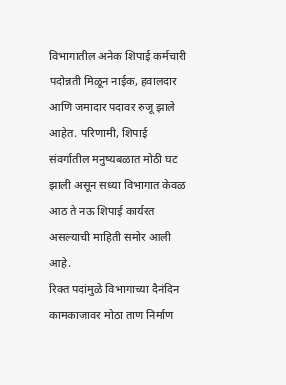विभागातील अनेक शिपाई कर्मचारी पदोन्नती मिळून नाईक, हवालदार आणि जमादार पदावर रुजू झाले आहेत. परिणामी, शिपाई संवर्गातील मनुष्यबळात मोठी घट झाली असून सध्या विभागात केवळ आठ ते नऊ शिपाई कार्यरत असल्याची माहिती समोर आली आहे.
रिक्त पदांमुळे विभागाच्या दैनंदिन कामकाजावर मोठा ताण निर्माण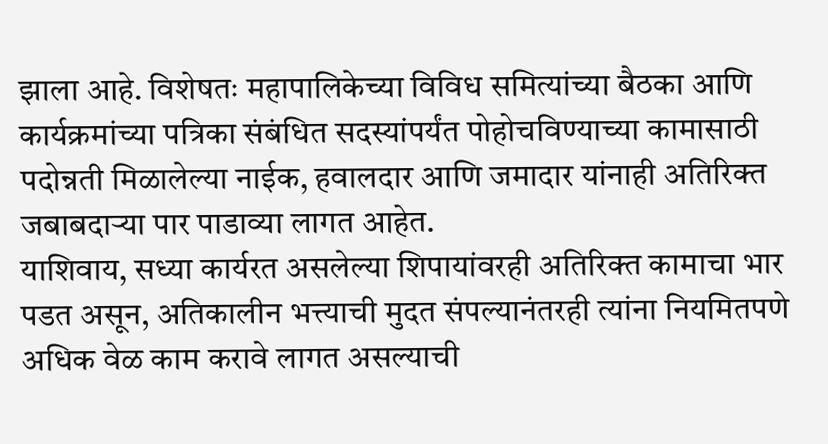झाला आहे. विशेषतः महापालिकेच्या विविध समित्यांच्या बैठका आणि कार्यक्रमांच्या पत्रिका संबंधित सदस्यांपर्यंत पोहोचविण्याच्या कामासाठी पदोन्नती मिळालेल्या नाईक, हवालदार आणि जमादार यांनाही अतिरिक्त जबाबदाऱ्या पार पाडाव्या लागत आहेत.
याशिवाय, सध्या कार्यरत असलेल्या शिपायांवरही अतिरिक्त कामाचा भार पडत असून, अतिकालीन भत्त्याची मुदत संपल्यानंतरही त्यांना नियमितपणे अधिक वेळ काम करावे लागत असल्याची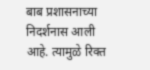बाब प्रशासनाच्या निदर्शनास आली आहे. त्यामुळे रिक्त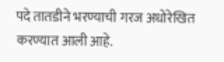पदे तातडीने भरण्याची गरज अधोरेखित करण्यात आली आहे.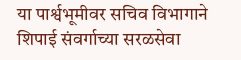या पार्श्वभूमीवर सचिव विभागाने शिपाई संवर्गाच्या सरळसेवा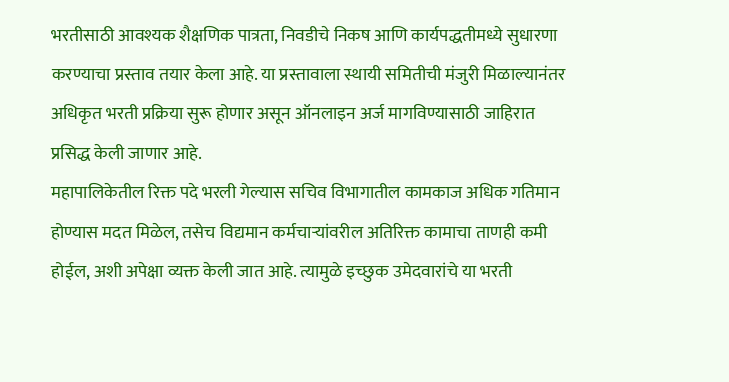भरतीसाठी आवश्यक शैक्षणिक पात्रता, निवडीचे निकष आणि कार्यपद्धतीमध्ये सुधारणा करण्याचा प्रस्ताव तयार केला आहे. या प्रस्तावाला स्थायी समितीची मंजुरी मिळाल्यानंतर अधिकृत भरती प्रक्रिया सुरू होणार असून ऑनलाइन अर्ज मागविण्यासाठी जाहिरात प्रसिद्ध केली जाणार आहे.
महापालिकेतील रिक्त पदे भरली गेल्यास सचिव विभागातील कामकाज अधिक गतिमान होण्यास मदत मिळेल, तसेच विद्यमान कर्मचाऱ्यांवरील अतिरिक्त कामाचा ताणही कमी होईल, अशी अपेक्षा व्यक्त केली जात आहे. त्यामुळे इच्छुक उमेदवारांचे या भरती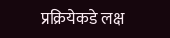प्रक्रियेकडे लक्ष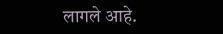लागले आहे.